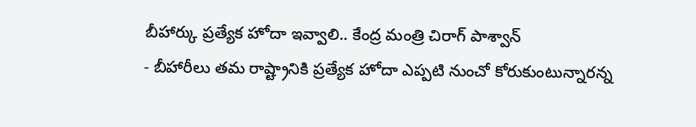బీహార్కు ప్రత్యేక హోదా ఇవ్వాలి.. కేంద్ర మంత్రి చిరాగ్ పాశ్వాన్
- బీహారీలు తమ రాష్ట్రానికి ప్రత్యేక హోదా ఎప్పటి నుంచో కోరుకుంటున్నారన్న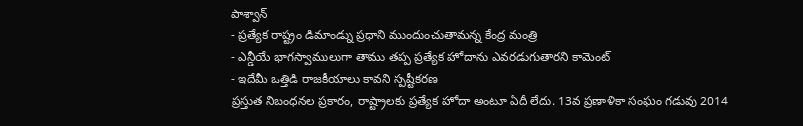పాశ్వాన్
- ప్రత్యేక రాష్ట్రం డిమాండ్ను ప్రధాని ముందుంచుతామన్న కేంద్ర మంత్రి
- ఎన్డీయే భాగస్వాములుగా తాము తప్ప ప్రత్యేక హోదాను ఎవరడుగుతారని కామెంట్
- ఇదేమీ ఒత్తిడి రాజకీయాలు కావని స్పష్టీకరణ
ప్రస్తుత నిబంధనల ప్రకారం, రాష్ట్రాలకు ప్రత్యేక హోదా అంటూ ఏదీ లేదు. 13వ ప్రణాళికా సంఘం గడువు 2014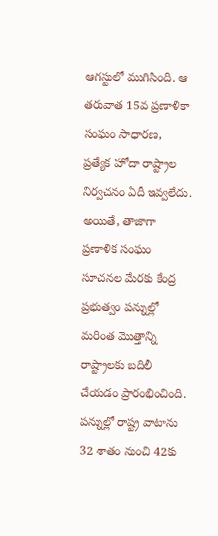ఆగస్టులో ముగిసింది. ఆ తరువాత 15వ ప్రణాళికా సంఘం సాధారణ, ప్రత్యేక హోదా రాష్ట్రాల నిర్వచనం ఏదీ ఇవ్వలేదు. అయితే, తాజాగా ప్రణాళిక సంఘం సూచనల మేరకు కేంద్ర ప్రభుత్వం పన్నుల్లో మరింత మొత్తాన్ని రాష్ట్రాలకు బదిలీ చేయడం ప్రారంభించింది. పన్నుల్లో రాష్ట్ర వాటాను 32 శాతం నుంచి 42కు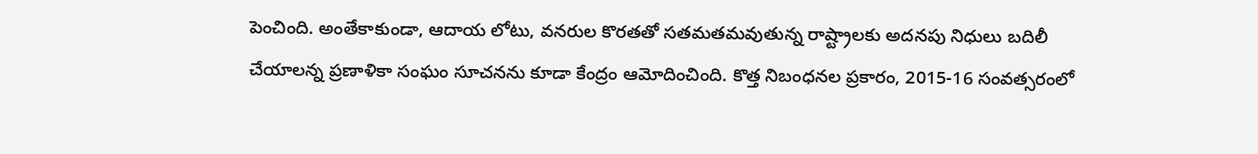పెంచింది. అంతేకాకుండా, ఆదాయ లోటు, వనరుల కొరతతో సతమతమవుతున్న రాష్ట్రాలకు అదనపు నిధులు బదిలీ చేయాలన్న ప్రణాళికా సంఘం సూచనను కూడా కేంద్రం ఆమోదించింది. కొత్త నిబంధనల ప్రకారం, 2015-16 సంవత్సరంలో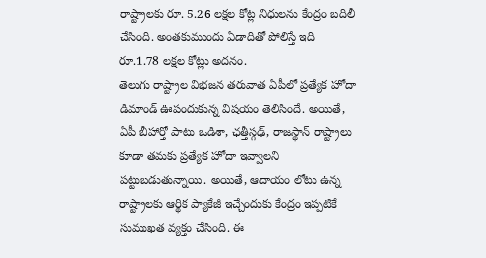రాష్ట్రాలకు రూ. 5.26 లక్షల కోట్ల నిధులను కేంద్రం బదిలీ చేసింది. అంతకుముందు ఏడాదితో పోలిస్తే ఇది రూ.1.78 లక్షల కోట్లు అదనం.
తెలుగు రాష్ట్రాల విభజన తరువాత ఏపీలో ప్రత్యేక హోదా డిమాండ్ ఊపందుకున్న విషయం తెలిసిందే. అయితే, ఏపీ బీహార్తో పాటు ఒడిశా, ఛత్తీస్గఢ్, రాజస్థాన్ రాష్ట్రాలు కూడా తమకు ప్రత్యేక హోదా ఇవ్వాలని పట్టుబడుతున్నాయి. అయితే, ఆదాయం లోటు ఉన్న రాష్ట్రాలకు ఆర్థిక ప్యాకేజీ ఇచ్చేందుకు కేంద్రం ఇప్పటికే సుముఖత వ్యక్తం చేసింది. ఈ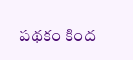పథకం కింద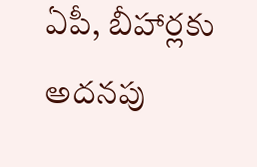ఏపీ, బీహార్లకు అదనపు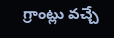గ్రాంట్లు వచ్చే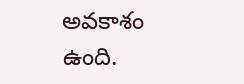అవకాశం ఉంది.